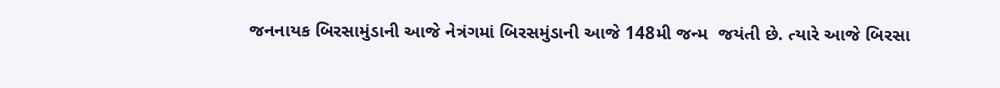જનનાયક બિરસામુંડાની આજે નેત્રંગમાં બિરસમુંડાની આજે 148મી જન્મ  જયંતી છે. ત્યારે આજે બિરસા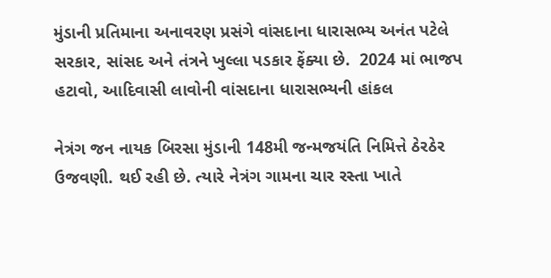મુંડાની પ્રતિમાના અનાવરણ પ્રસંગે વાંસદાના ધારાસભ્ય અનંત પટેલે સરકાર, સાંસદ અને તંત્રને ખુલ્લા પડકાર ફેંક્યા છે.  2024 માં ભાજપ હટાવો, આદિવાસી લાવોની વાંસદાના ધારાસભ્યની હાંકલ

નેત્રંગ જન નાયક બિરસા મુંડાની 148મી જન્મજયંતિ નિમિત્તે ઠેરઠેર ઉજવણી. થઈ રહી છે. ત્યારે નેત્રંગ ગામના ચાર રસ્તા ખાતે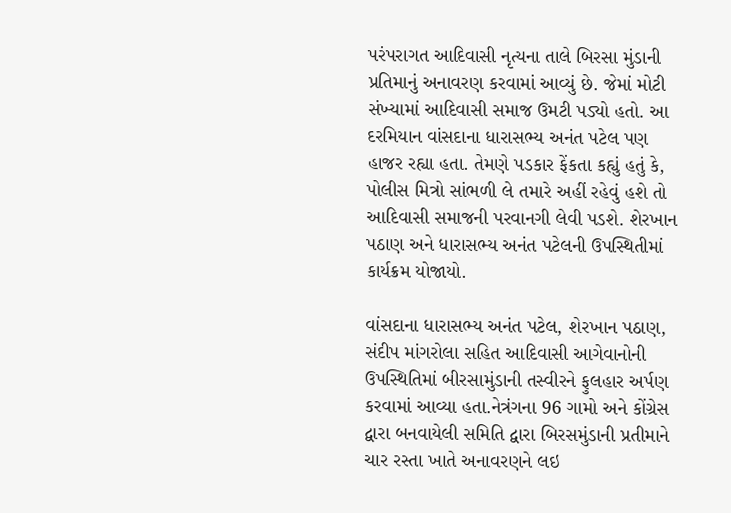પરંપરાગત આદિવાસી નૃત્યના તાલે બિરસા મુંડાની પ્રતિમાનું અનાવરણ કરવામાં આવ્યું છે. જેમાં મોટી સંખ્યામાં આદિવાસી સમાજ ઉમટી પડ્યો હતો. આ દરમિયાન વાંસદાના ધારાસભ્ય અનંત પટેલ પણ હાજર રહ્યા હતા. તેમણે પડકાર ફેંકતા કહ્યું હતું કે, પોલીસ મિત્રો સાંભળી લે તમારે અહીં રહેવું હશે તો આદિવાસી સમાજની પરવાનગી લેવી પડશે. શેરખાન પઠાણ અને ધારાસભ્ય અનંત પટેલની ઉપસ્થિતીમાં કાર્યક્રમ યોજાયો.

વાંસદાના ધારાસભ્ય અનંત પટેલ, શેરખાન પઠાણ, સંદીપ માંગરોલા સહિત આદિવાસી આગેવાનોની ઉપસ્થિતિમાં બીરસામુંડાની તસ્વીરને ફુલહાર અર્પણ કરવામાં આવ્યા હતા.નેત્રંગના 96 ગામો અને કોંગ્રેસ દ્વારા બનવાયેલી સમિતિ દ્વારા બિરસમુંડાની પ્રતીમાને ચાર રસ્તા ખાતે અનાવરણને લઇ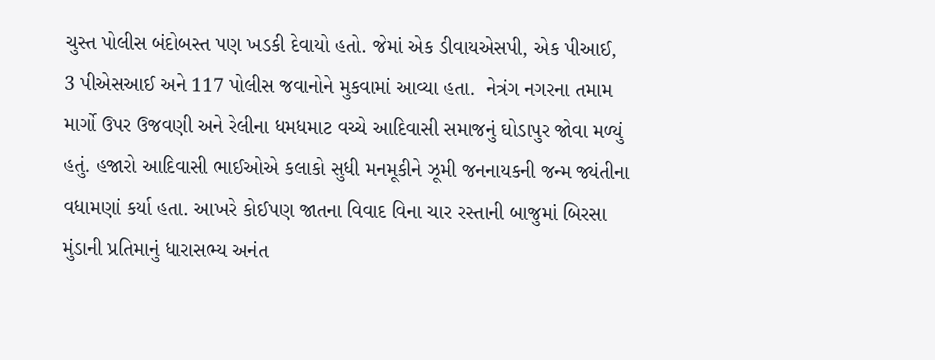ચુસ્ત પોલીસ બંદોબસ્ત પણ ખડકી દેવાયો હતો. જેમાં એક ડીવાયએસપી, એક પીઆઈ, 3 પીએસઆઈ અને 117 પોલીસ જવાનોને મુકવામાં આવ્યા હતા.  નેત્રંગ નગરના તમામ માર્ગો ઉપર ઉજવણી અને રેલીના ધમધમાટ વચ્ચે આદિવાસી સમાજનું ઘોડાપુર જોવા મળ્યું હતું. હજારો આદિવાસી ભાઈઓએ કલાકો સુધી મનમૂકીને ઝૂમી જનનાયકની જન્મ જ્યંતીના વધામણાં કર્યા હતા. આખરે કોઈપણ જાતના વિવાદ વિના ચાર રસ્તાની બાજુમાં બિરસા મુંડાની પ્રતિમાનું ધારાસભ્ય અનંત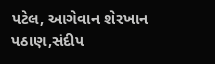પટેલ, આગેવાન શેરખાન પઠાણ,સંદીપ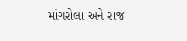માંગરોલા અને રાજ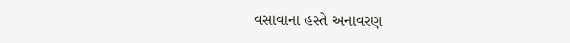વસાવાના હસ્તે અનાવરણ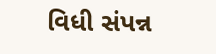વિધી સંપન્ન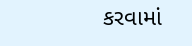કરવામાં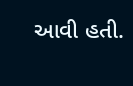આવી હતી.